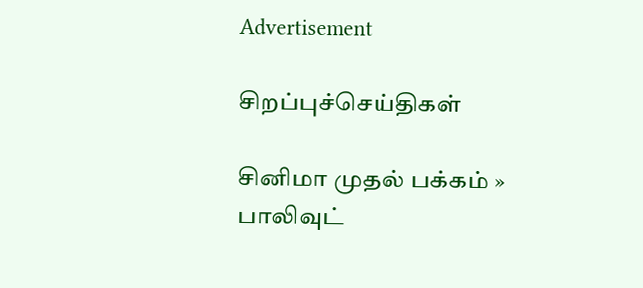Advertisement

சிறப்புச்செய்திகள்

சினிமா முதல் பக்கம் » பாலிவுட்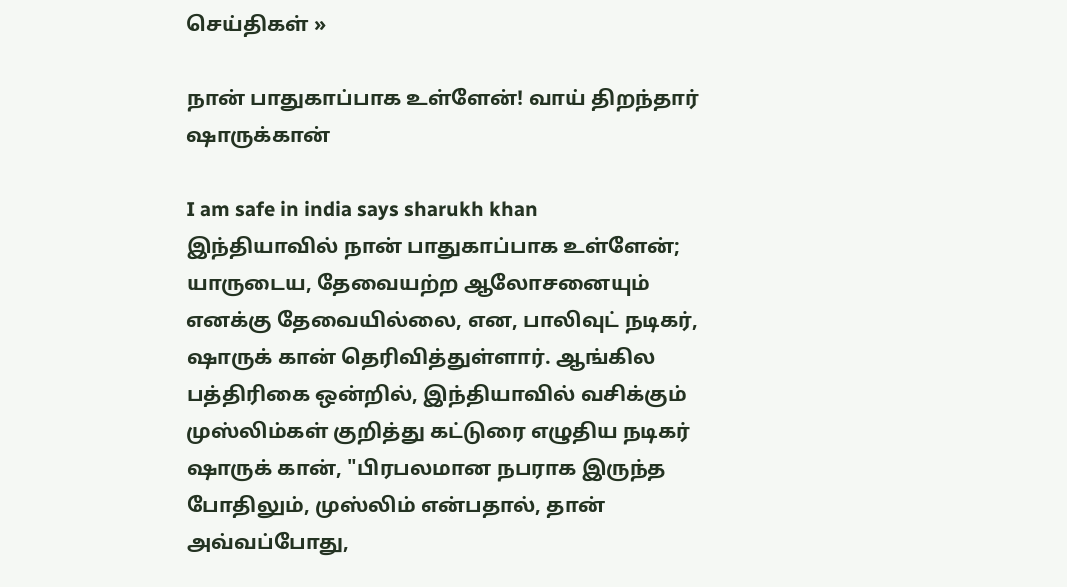செய்திகள் »

நான் பாதுகாப்பாக உள்ளேன்! வாய் திறந்தார் ஷாருக்கான்

I am safe in india says sharukh khan
இந்தியாவில் நான் பாதுகாப்பாக உள்ளேன்; யாருடைய, தேவையற்ற ஆலோசனையும் எனக்கு தேவையில்லை, என, பாலிவுட் நடிகர், ஷாருக் கான் தெரிவித்துள்ளார். ஆங்கில பத்திரிகை ஒன்றில், இந்தியாவில் வசிக்கும் முஸ்லிம்கள் குறித்து கட்டுரை எழுதிய நடிகர் ஷாருக் கான், "பிரபலமான நபராக இருந்த போதிலும், முஸ்லிம் என்பதால், தான் அவ்வப்போது,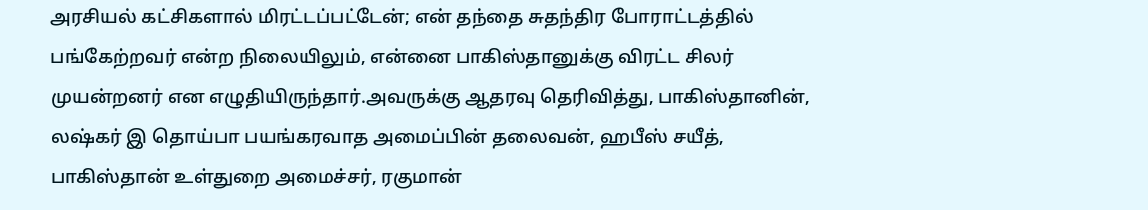அரசியல் கட்சிகளால் மிரட்டப்பட்டேன்; என் தந்தை சுதந்திர போராட்டத்தில் பங்கேற்றவர் என்ற நிலையிலும், என்னை பாகிஸ்தானுக்கு விரட்ட சிலர் முயன்றனர் என எழுதியிருந்தார்.அவருக்கு ஆதரவு தெரிவித்து, பாகிஸ்தானின், லஷ்கர் இ தொய்பா பயங்கரவாத அமைப்பின் தலைவன், ஹபீஸ் சயீத், பாகிஸ்தான் உள்துறை அமைச்சர், ரகுமான்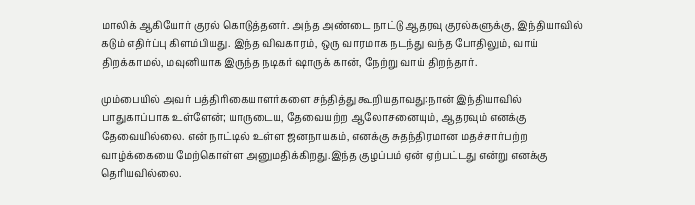மாலிக் ஆகியோர் குரல் கொடுத்தனர். அந்த அண்டை நாட்டு ஆதரவு குரல்களுக்கு, இந்தியாவில் கடும் எதிர்ப்பு கிளம்பியது. இந்த விவகாரம், ஒரு வாரமாக நடந்து வந்த போதிலும், வாய் திறக்காமல், மவுனியாக இருந்த நடிகர் ஷாருக் கான், நேற்று வாய் திறந்தார்.

மும்பையில் அவர் பத்திரிகையாளர்களை சந்தித்து கூறியதாவது:நான் இந்தியாவில் பாதுகாப்பாக உள்ளேன்; யாருடைய, தேவையற்ற ஆலோசனையும், ஆதரவும் எனக்கு தேவையில்லை. என் நாட்டில் உள்ள ஜனநாயகம், எனக்கு சுதந்திரமான மதச்சார்பற்ற வாழ்க்கையை மேற்கொள்ள அனுமதிக்கிறது.இந்த குழப்பம் ஏன் ஏற்பட்டது என்று எனக்கு தெரியவில்லை.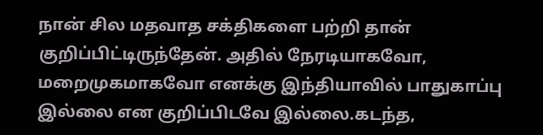நான் சில மதவாத சக்திகளை பற்றி தான் குறிப்பிட்டிருந்தேன். அதில் நேரடியாகவோ, மறைமுகமாகவோ எனக்கு இந்தியாவில் பாதுகாப்பு இல்லை என குறிப்பிடவே இல்லை.கடந்த,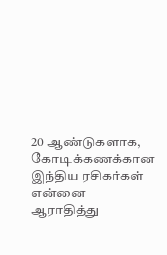20 ஆண்டுகளாக, கோடிக்கணக்கான இந்திய ரசிகர்கள் என்னை ஆராதித்து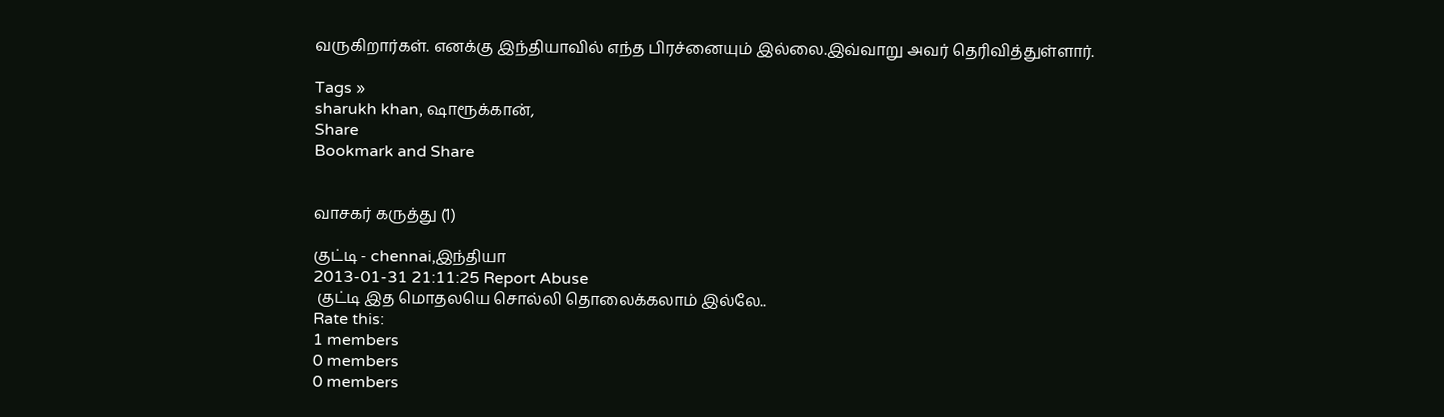வருகிறார்கள். எனக்கு இந்தியாவில் எந்த பிரச்னையும் இல்லை.இவ்வாறு அவர் தெரிவித்துள்ளார்.

Tags »
sharukh khan, ஷாரூக்கான்,
Share
Bookmark and Share


வாசகர் கருத்து (1)

குட்டி - chennai,இந்தியா
2013-01-31 21:11:25 Report Abuse
 குட்டி இத மொதலயெ சொல்லி தொலைக்கலாம் இல்லே..
Rate this:
1 members
0 members
0 members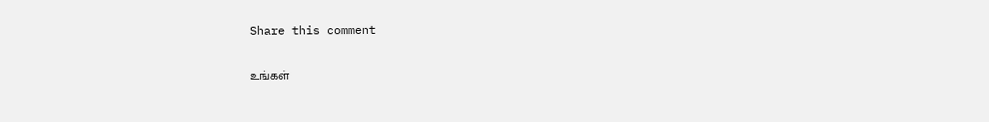Share this comment

உங்கள்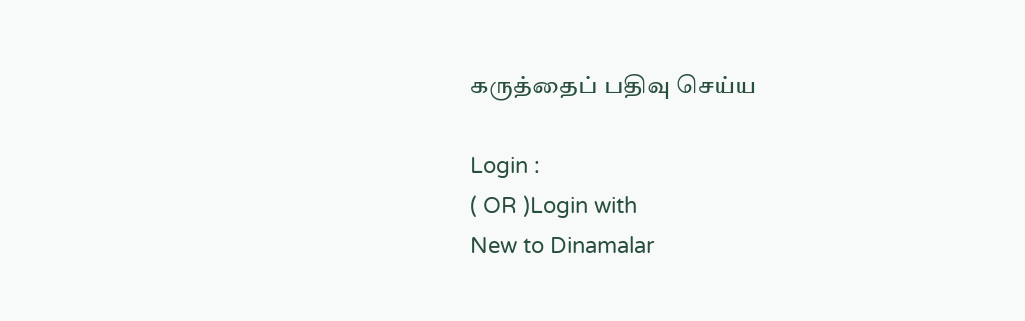கருத்தைப் பதிவு செய்ய

Login :
( OR )Login with
New to Dinamalar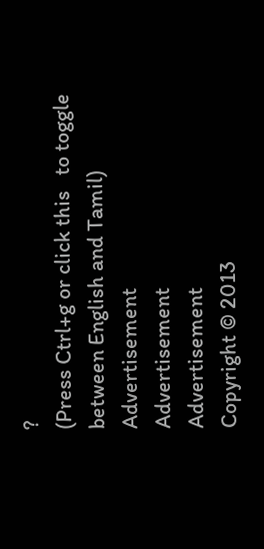?
(Press Ctrl+g or click this   to toggle between English and Tamil)
Advertisement
Advertisement
Advertisement
Copyright © 2013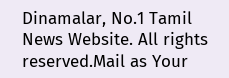Dinamalar, No.1 Tamil News Website. All rights reserved.Mail as Your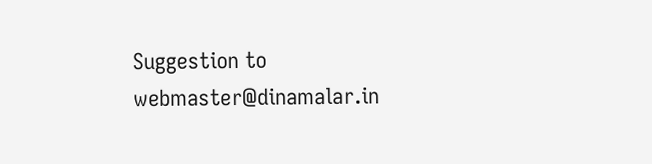Suggestion to webmaster@dinamalar.in